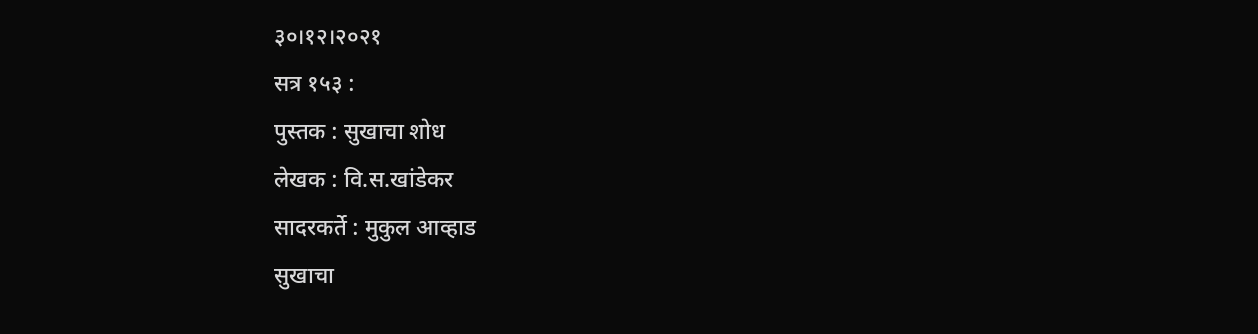३०।१२।२०२१
सत्र १५३ :
पुस्तक : सुखाचा शोध
लेखक : वि.स.खांडेकर
सादरकर्ते : मुकुल आव्हाड
सुखाचा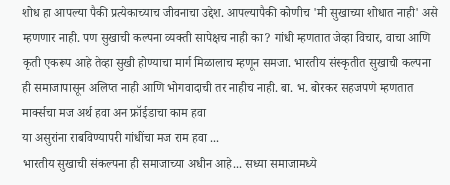शोध हा आपल्या पैकी प्रत्येकाच्याच जीवनाचा उद्देश. आपल्यापैकी कोणीच 'मी सुखाच्या शोधात नाही' असे म्हणणार नाही. पण सुखाची कल्पना व्यक्ती सापेक्षच नाही का? गांधी म्हणतात जेव्हा विचार, वाचा आणि कृती एकरूप आहे तेव्हा सुखी होण्याचा मार्ग मिळालाच म्हणून समजा. भारतीय संस्कृतीत सुखाची कल्पना ही समाजापासून अलिप्त नाही आणि भोगवादाची तर नाहीच नाही. बा. भ. बोरकर सहजपणे म्हणतात
मार्क्सचा मज अर्थ हवा अन फ्रॉईडाचा काम हवा
या असुरांना राबविण्यापरी गांधींचा मज राम हवा ...
भारतीय सुखाची संकल्पना ही समाजाच्या अधीन आहे... सध्या समाजामध्ये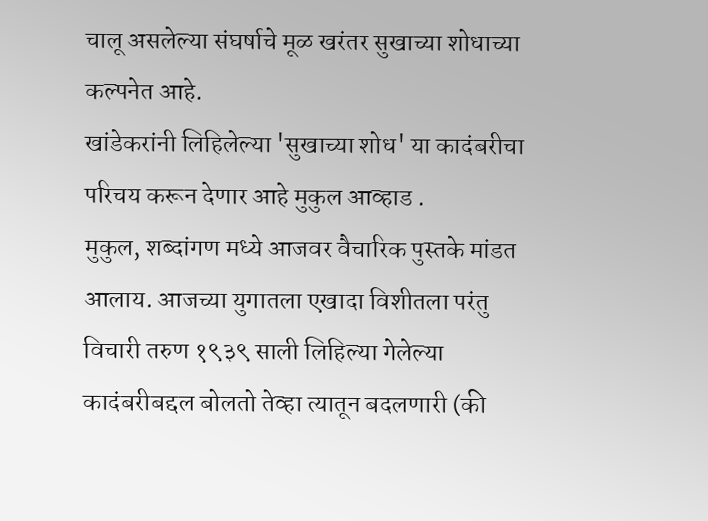चालू असलेल्या संघर्षाचे मूळ खरंतर सुखाच्या शोधाच्या कल्पनेत आहे.
खांडेकरांनी लिहिलेल्या 'सुखाच्या शोध' या कादंबरीचा परिचय करून देणार आहे मुकुल आव्हाड .
मुकुल, शब्दांगण मध्ये आजवर वैचारिक पुस्तके मांडत आलाय. आजच्या युगातला एखादा विशीतला परंतु विचारी तरुण १९३९ साली लिहिल्या गेलेल्या कादंबरीबद्दल बोलतो तेव्हा त्यातून बदलणारी (की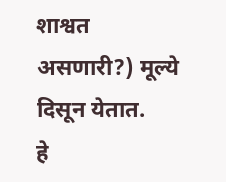शाश्वत असणारी?) मूल्ये दिसून येतात.
हे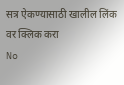सत्र ऐकण्यासाठी खालील लिंक वर क्लिक करा
No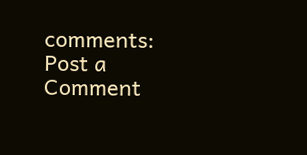comments:
Post a Comment